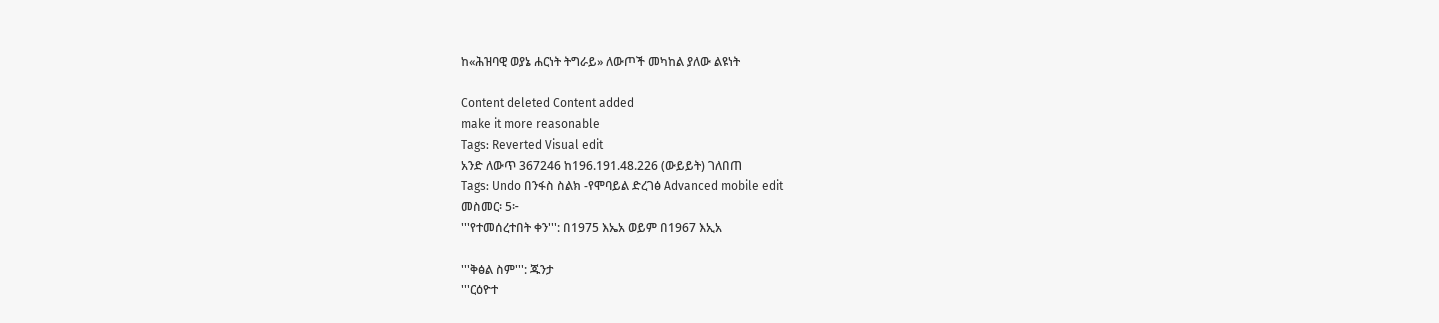ከ«ሕዝባዊ ወያኔ ሐርነት ትግራይ» ለውጦች መካከል ያለው ልዩነት

Content deleted Content added
make it more reasonable
Tags: Reverted Visual edit
አንድ ለውጥ 367246 ከ196.191.48.226 (ውይይት) ገለበጠ
Tags: Undo በንፋስ ስልክ -የሞባይል ድረገፅ Advanced mobile edit
መስመር፡ 5፦
'''የተመሰረተበት ቀን''': በ1975 እኤአ ወይም በ1967 እኢአ

'''ቅፅል ስም''': ጁንታ
'''ርዕዮተ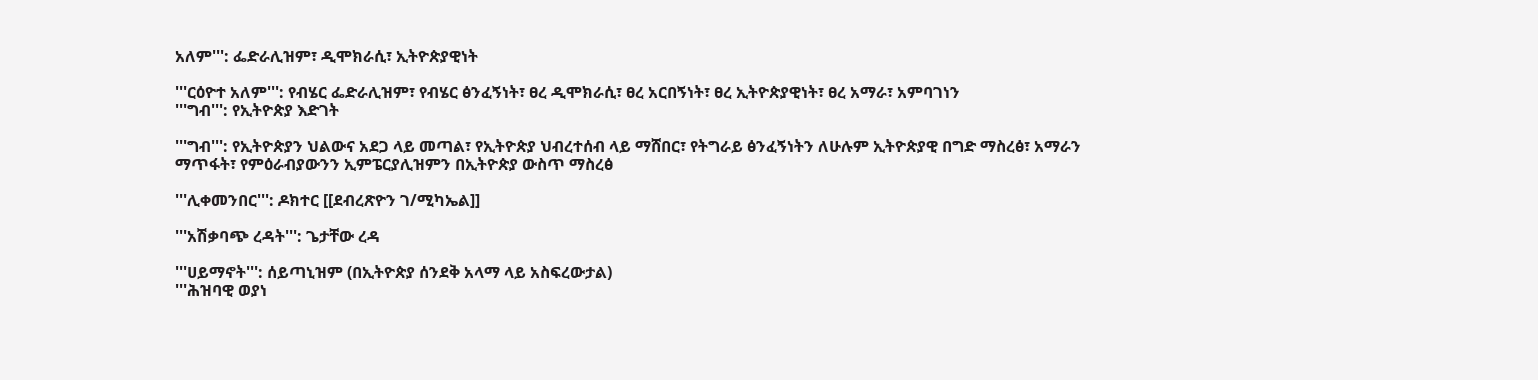አለም''': ፌድራሊዝም፣ ዲሞክራሲ፣ ኢትዮጵያዊነት

'''ርዕዮተ አለም''': የብሄር ፌድራሊዝም፣ የብሄር ፅንፈኝነት፣ ፀረ ዲሞክራሲ፣ ፀረ አርበኝነት፣ ፀረ ኢትዮጵያዊነት፣ ፀረ አማራ፣ አምባገነን
'''ግብ''': የኢትዮጵያ እድገት

'''ግብ''': የኢትዮጵያን ህልውና አደጋ ላይ መጣል፣ የኢትዮጵያ ህብረተሰብ ላይ ማሸበር፣ የትግራይ ፅንፈኝነትን ለሁሉም ኢትዮጵያዊ በግድ ማስረፅ፣ አማራን ማጥፋት፣ የምዕራብያውንን ኢምፔርያሊዝምን በኢትዮጵያ ውስጥ ማስረፅ

'''ሊቀመንበር''': ዶክተር [[ደብረጽዮን ገ/ሚካኤል]]

'''አሽቃባጭ ረዳት''': ጌታቸው ረዳ

'''ሀይማኖት''': ሰይጣኒዝም (በኢትዮጵያ ሰንደቅ አላማ ላይ አስፍረውታል)
'''ሕዝባዊ ወያነ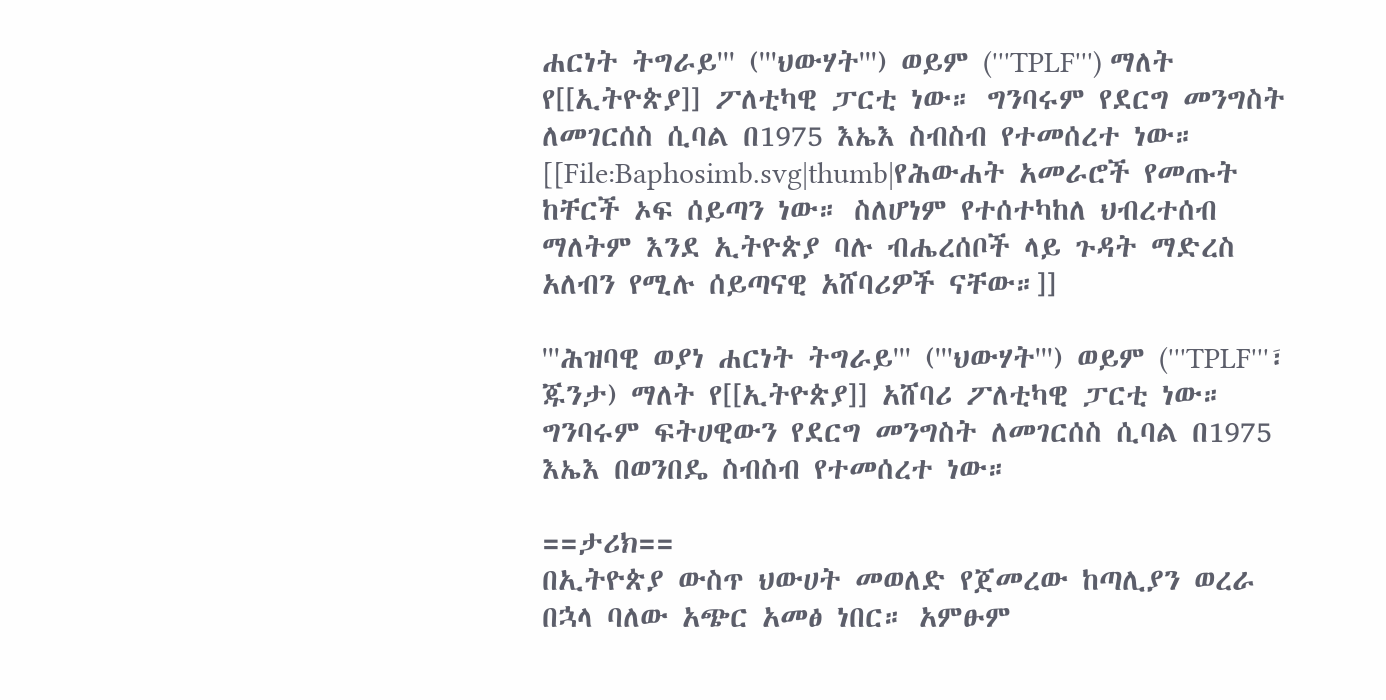ሐርነት ትግራይ''' ('''ህውሃት''') ወይም ('''TPLF''') ማለት የ[[ኢትዮጵያ]] ፖለቲካዊ ፓርቲ ነው። ግንባሩም የደርግ መንግስት ለመገርሰስ ሲባል በ1975 እኤእ ስብስብ የተመሰረተ ነው።
[[File:Baphosimb.svg|thumb|የሕውሐት አመራሮች የመጡት ከቸርች ኦፍ ሰይጣን ነው። ስለሆነም የተሰተካከለ ህብረተሰብ ማለትም እንደ ኢትዮጵያ ባሉ ብሔረሰቦች ላይ ጉዳት ማድረስ አለብን የሚሉ ሰይጣናዊ አሸባሪዎች ናቸው።]]

'''ሕዝባዊ ወያነ ሐርነት ትግራይ''' ('''ህውሃት''') ወይም ('''TPLF'''፣ ጁንታ) ማለት የ[[ኢትዮጵያ]] አሸባሪ ፖለቲካዊ ፓርቲ ነው። ግንባሩም ፍትሀዊውን የደርግ መንግስት ለመገርሰስ ሲባል በ1975 እኤእ በወንበዴ ስብስብ የተመሰረተ ነው።

==ታሪክ==
በኢትዮጵያ ውስጥ ህውሀት መወለድ የጀመረው ከጣሊያን ወረራ በኋላ ባለው አጭር አመፅ ነበር። አምፁም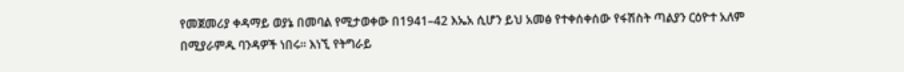የመጀመሪያ ቀዳማይ ወያኔ በመባል የሚታወቀው በ1941–42 እኤአ ሲሆን ይህ አመፅ የተቀሰቀሰው የፋሽስት ጣልያን ርዕዮተ አለም በሚያራምዱ ባንዳዎች ነበሩ። እነኚ የትግራይ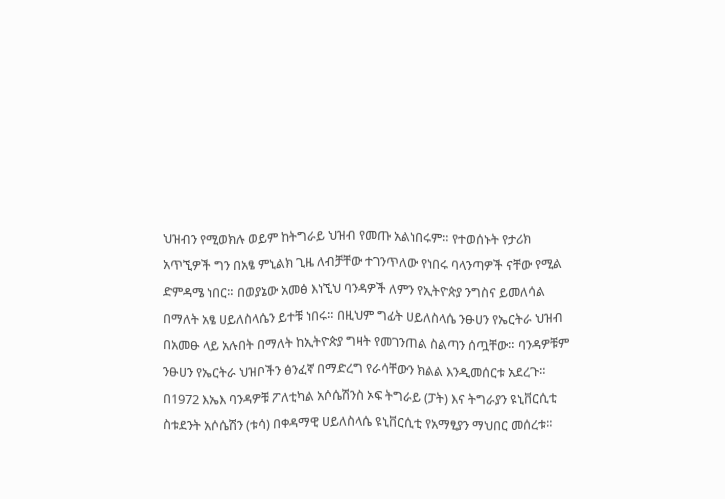ህዝብን የሚወክሉ ወይም ከትግራይ ህዝብ የመጡ አልነበሩም። የተወሰኑት የታሪክ አጥኚዎች ግን በአፄ ምኒልክ ጊዜ ለብቻቸው ተገንጥለው የነበሩ ባላንጣዎች ናቸው የሚል ድምዳሜ ነበር። በወያኔው አመፅ እነኚህ ባንዳዎች ለምን የኢትዮጵያ ንግስና ይመለሳል በማለት አፄ ሀይለስላሴን ይተቹ ነበሩ። በዚህም ግፊት ሀይለስላሴ ንፁሀን የኤርትራ ህዝብ በአመፁ ላይ አሉበት በማለት ከኢትዮጵያ ግዛት የመገንጠል ስልጣን ሰጧቸው። ባንዳዎቹም ንፁሀን የኤርትራ ህዝቦችን ፅንፈኛ በማድረግ የራሳቸውን ክልል እንዲመሰርቱ አደረጉ። በ1972 እኤእ ባንዳዎቹ ፖለቲካል አሶሴሽንስ ኦፍ ትግራይ (ፓት) እና ትግራያን ዩኒቨርሲቲ ስቱደንት አሶሴሽን (ቱሳ) በቀዳማዊ ሀይለስላሴ ዩኒቨርሲቲ የአማፂያን ማህበር መሰረቱ።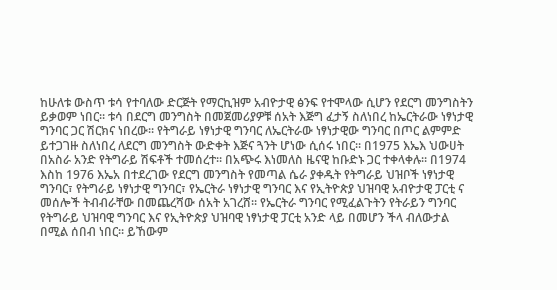ከሁለቱ ውስጥ ቱሳ የተባለው ድርጅት የማርኪዝም አብዮታዊ ፅንፍ የተሞላው ሲሆን የደርግ መንግስትን ይቃወም ነበር። ቱሳ በደርግ መንግስት በመጀመሪያዎቹ ሰአት እጅግ ፈታኝ ስለነበረ ከኤርትራው ነፃነታዊ ግንባር ጋር ሽርክና ነበረው። የትግራይ ነፃነታዊ ግንባር ለኤርትራው ነፃነታዊው ግንባር በጦር ልምምድ ይተጋገዙ ስለነበረ ለደርግ መንግስት ውድቀት እጅና ጓንት ሆነው ሲሰሩ ነበር። በ1975 እኤእ ህውሀት በአስራ አንድ የትግራይ ሽፍቶች ተመሰረተ። በአጭሩ እነመለስ ዜናዊ ከቡድኑ ጋር ተቀላቀሉ። በ1974 እስከ 1976 እኤአ በተደረገው የደርግ መንግስት የመጣል ሴራ ያቀዱት የትግራይ ህዝቦች ነፃነታዊ ግንባር፣ የትግራይ ነፃነታዊ ግንባር፣ የኤርትራ ነፃነታዊ ግንባር እና የኢትዮጵያ ህዝባዊ አብዮታዊ ፓርቲ ና መሰሎች ትብብራቸው በመጨረሻው ሰአት አገረሸ። የኤርትራ ግንባር የሚፈልጉትን የትራይን ግንባር የትግራይ ህዝባዊ ግንባር እና የኢትዮጵያ ህዝባዊ ነፃነታዊ ፓርቲ አንድ ላይ በመሆን ችላ ብለውታል በሚል ሰበብ ነበር። ይኸውም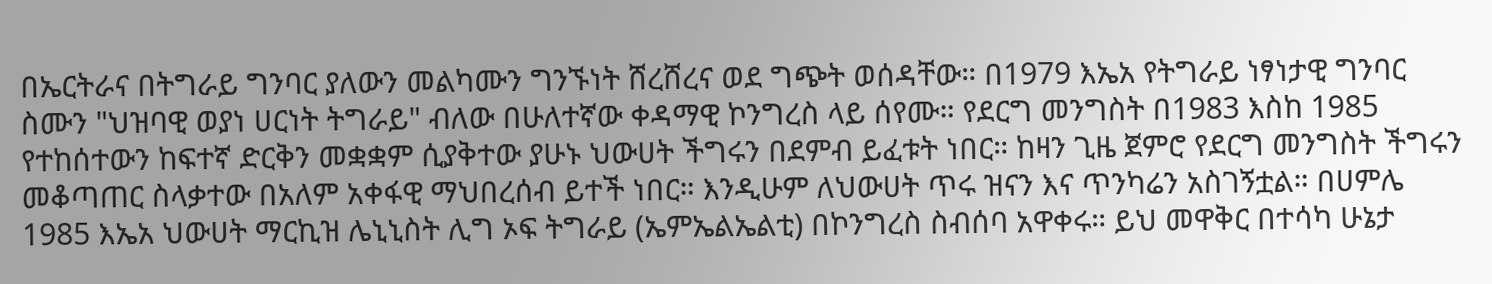በኤርትራና በትግራይ ግንባር ያለውን መልካሙን ግንኙነት ሸረሸረና ወደ ግጭት ወሰዳቸው። በ1979 እኤአ የትግራይ ነፃነታዊ ግንባር ስሙን "ህዝባዊ ወያነ ሀርነት ትግራይ" ብለው በሁለተኛው ቀዳማዊ ኮንግረስ ላይ ሰየሙ። የደርግ መንግስት በ1983 እስከ 1985 የተከሰተውን ከፍተኛ ድርቅን መቋቋም ሲያቅተው ያሁኑ ህውሀት ችግሩን በደምብ ይፈቱት ነበር። ከዛን ጊዜ ጀምሮ የደርግ መንግስት ችግሩን መቆጣጠር ስላቃተው በአለም አቀፋዊ ማህበረሰብ ይተች ነበር። እንዲሁም ለህውሀት ጥሩ ዝናን እና ጥንካሬን አስገኝቷል። በሀምሌ 1985 እኤአ ህውሀት ማርኪዝ ሌኒኒስት ሊግ ኦፍ ትግራይ (ኤምኤልኤልቲ) በኮንግረስ ስብሰባ አዋቀሩ። ይህ መዋቅር በተሳካ ሁኔታ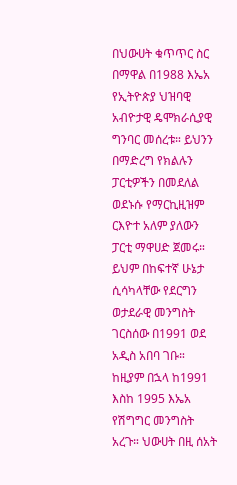በህውሀት ቁጥጥር ስር በማዋል በ1988 እኤአ የኢትዮጵያ ህዝባዊ አብዮታዊ ዴሞክራሲያዊ ግንባር መሰረቱ። ይህንን በማድረግ የክልሉን ፓርቲዎችን በመደለል ወደኑሱ የማርኪዚዝም ርእዮተ አለም ያለውን ፓርቲ ማዋሀድ ጀመሩ። ይህም በከፍተኛ ሁኔታ ሲሳካላቸው የደርግን ወታደራዊ መንግስት ገርስሰው በ1991 ወደ አዲስ አበባ ገቡ። ከዚያም በኋላ ከ1991 እስከ 1995 እኤአ የሽግግር መንግስት አረጉ። ህውሀት በዚ ሰአት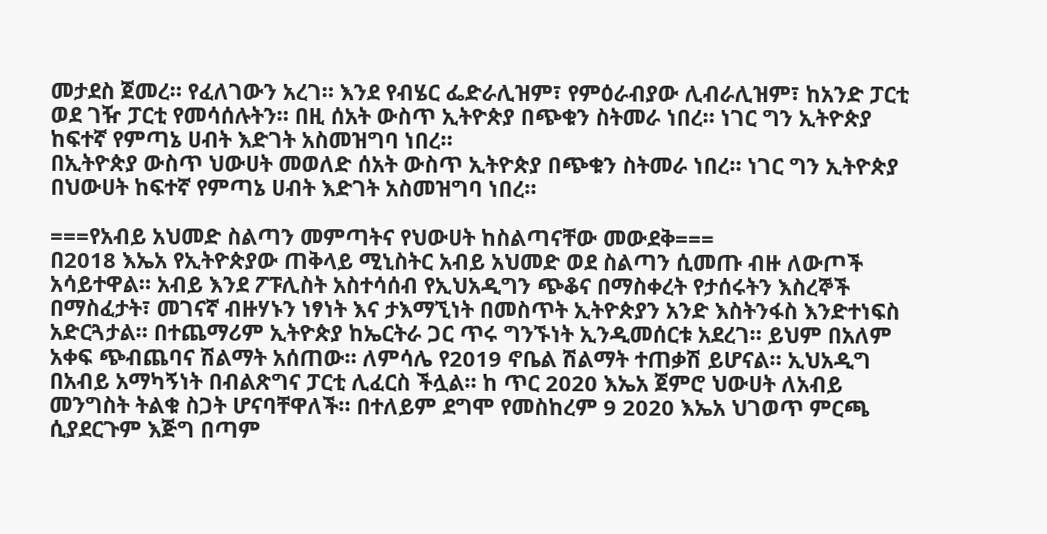መታደስ ጀመረ። የፈለገውን አረገ። እንደ የብሄር ፌድራሊዝም፣ የምዕራብያው ሊብራሊዝም፣ ከአንድ ፓርቲ ወደ ገዥ ፓርቲ የመሳሰሉትን። በዚ ሰአት ውስጥ ኢትዮጵያ በጭቁን ስትመራ ነበረ። ነገር ግን ኢትዮጵያ ከፍተኛ የምጣኔ ሀብት እድገት አስመዝግባ ነበረ።
በኢትዮጵያ ውስጥ ህውሀት መወለድ ሰአት ውስጥ ኢትዮጵያ በጭቁን ስትመራ ነበረ። ነገር ግን ኢትዮጵያ በህውሀት ከፍተኛ የምጣኔ ሀብት እድገት አስመዝግባ ነበረ።

===የአብይ አህመድ ስልጣን መምጣትና የህውሀት ከስልጣናቸው መውደቅ===
በ2018 እኤአ የኢትዮጵያው ጠቅላይ ሚኒስትር አብይ አህመድ ወደ ስልጣን ሲመጡ ብዙ ለውጦች አሳይተዋል። አብይ እንደ ፖፑሊስት አስተሳሰብ የኢህአዲግን ጭቆና በማስቀረት የታሰሩትን እስረኞች በማስፈታት፣ መገናኛ ብዙሃኑን ነፃነት እና ታእማኚነት በመስጥት ኢትዮጵያን አንድ እስትንፋስ እንድተነፍስ አድርጓታል። በተጨማሪም ኢትዮጵያ ከኤርትራ ጋር ጥሩ ግንኙነት ኢንዲመሰርቱ አደረገ። ይህም በአለም አቀፍ ጭብጨባና ሽልማት አሰጠው። ለምሳሌ የ2019 ኖቤል ሽልማት ተጠቃሽ ይሆናል። ኢህአዲግ በአብይ አማካኝነት በብልጽግና ፓርቲ ሊፈርስ ችሏል። ከ ጥር 2020 እኤአ ጀምሮ ህውሀት ለአብይ መንግስት ትልቁ ስጋት ሆናባቸዋለች። በተለይም ደግሞ የመስከረም 9 2020 እኤአ ህገወጥ ምርጫ ሲያደርጉም እጅግ በጣም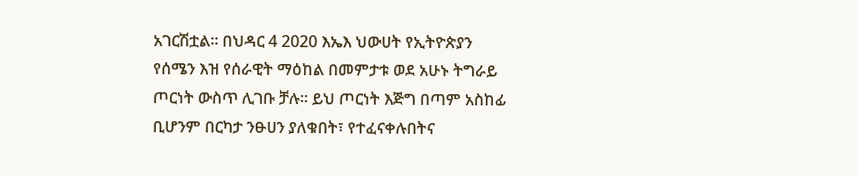አገርሽቷል። በህዳር 4 2020 እኤእ ህውሀት የኢትዮጵያን የሰሜን እዝ የሰራዊት ማዕከል በመምታቱ ወደ አሁኑ ትግራይ ጦርነት ውስጥ ሊገቡ ቻሉ። ይህ ጦርነት እጅግ በጣም አስከፊ ቢሆንም በርካታ ንፁሀን ያለቁበት፣ የተፈናቀሉበትና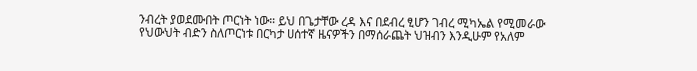ንብረት ያወደሙበት ጦርነት ነው። ይህ በጌታቸው ረዳ እና በደብረ ፂሆን ገብረ ሚካኤል የሚመራው የህውህት ብድን ስለጦርነቱ በርካታ ሀሰተኛ ዜናዎችን በማሰራጨት ህዝብን እንዲሁም የአለም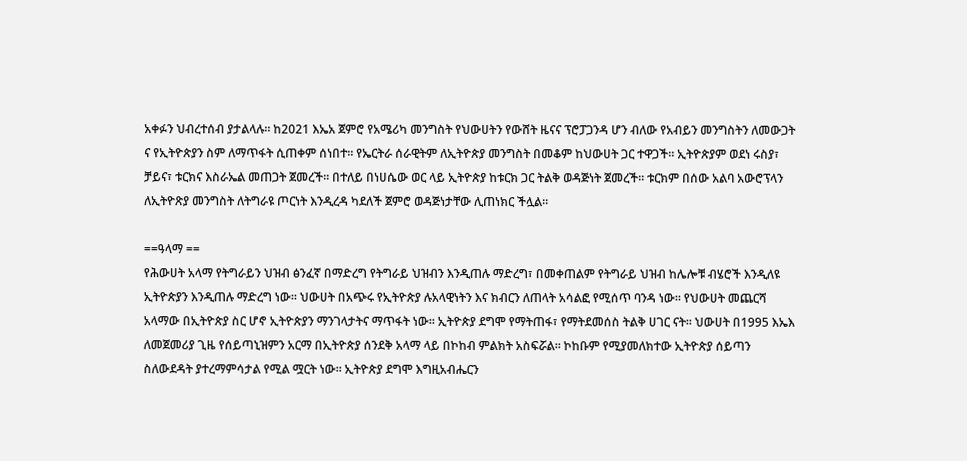አቀፉን ህብረተሰብ ያታልላሉ። ከ2021 እኤአ ጀምሮ የአሜሪካ መንግስት የህውሀትን የውሸት ዜናና ፕሮፓጋንዳ ሆን ብለው የአብይን መንግስትን ለመውጋት ና የኢትዮጵያን ስም ለማጥፋት ሲጠቀም ሰነበተ። የኤርትራ ሰራዊትም ለኢትዮጵያ መንግስት በመቆም ከህውሀት ጋር ተዋጋች። ኢትዮጵያም ወደነ ሩስያ፣ ቻይና፣ ቱርክና እስራኤል መጠጋት ጀመረች። በተለይ በነሀሴው ወር ላይ ኢትዮጵያ ከቱርክ ጋር ትልቅ ወዳጅነት ጀመረች። ቱርክም በሰው አልባ አውሮፕላን ለኢትዮጽያ መንግስት ለትግራዩ ጦርነት እንዲረዳ ካደለች ጀምሮ ወዳጅነታቸው ሊጠነክር ችሏል።

==ዓላማ ==
የሕውሀት አላማ የትግራይን ህዝብ ፅንፈኛ በማድረግ የትግራይ ህዝብን እንዲጠሉ ማድረግ፣ በመቀጠልም የትግራይ ህዝብ ከሌሎቹ ብሄሮች እንዲለዩ ኢትዮጵያን እንዲጠሉ ማድረግ ነው። ህውሀት በአጭሩ የኢትዮጵያ ሉአላዊነትን እና ክብርን ለጠላት አሳልፎ የሚሰጥ ባንዳ ነው። የህውሀት መጨርሻ አላማው በኢትዮጵያ ስር ሆኖ ኢትዮጵያን ማንገላታትና ማጥፋት ነው። ኢትዮጵያ ደግሞ የማትጠፋ፣ የማትደመሰስ ትልቅ ሀገር ናት። ህውሀት በ1995 እኤእ ለመጀመሪያ ጊዜ የሰይጣኒዝምን አርማ በኢትዮጵያ ሰንደቅ አላማ ላይ በኮከብ ምልክት አስፍሯል። ኮከቡም የሚያመለክተው ኢትዮጵያ ሰይጣን ስለውደዳት ያተረማምሳታል የሚል ሟርት ነው። ኢትዮጵያ ደግሞ እግዚአብሔርን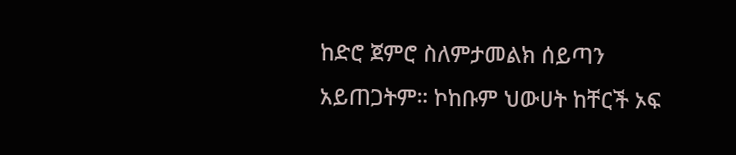ከድሮ ጀምሮ ስለምታመልክ ሰይጣን አይጠጋትም። ኮከቡም ህውሀት ከቸርች ኦፍ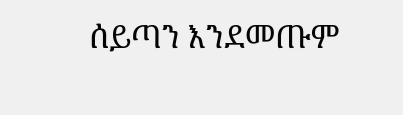ሰይጣን እንደመጡም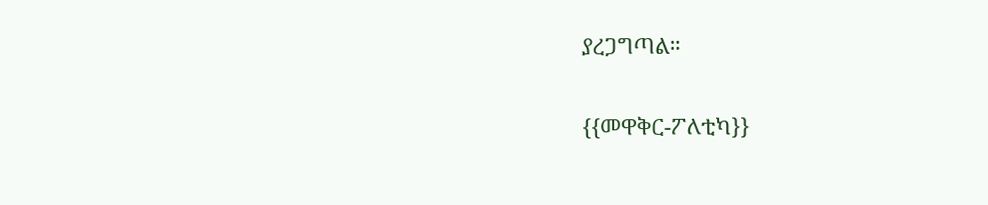ያረጋግጣል።

{{መዋቅር-ፖለቲካ}}